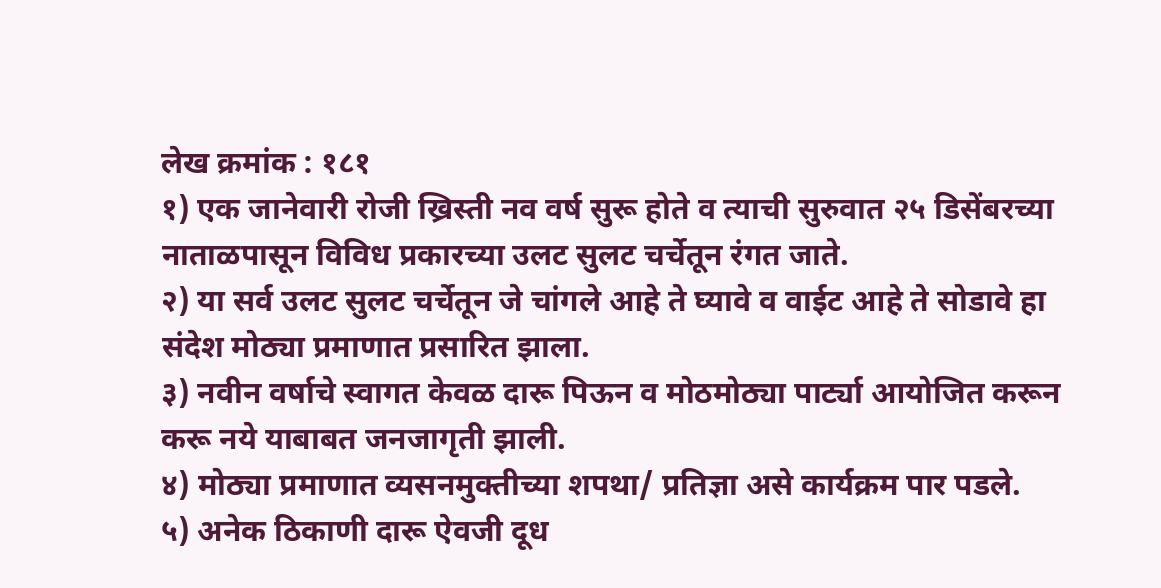लेख क्रमांक : १८१
१) एक जानेवारी रोजी ख्रिस्ती नव वर्ष सुरू होते व त्याची सुरुवात २५ डिसेंबरच्या नाताळपासून विविध प्रकारच्या उलट सुलट चर्चेतून रंगत जाते.
२) या सर्व उलट सुलट चर्चेतून जे चांगले आहे ते घ्यावे व वाईट आहे ते सोडावे हा संदेश मोठ्या प्रमाणात प्रसारित झाला.
३) नवीन वर्षाचे स्वागत केवळ दारू पिऊन व मोठमोठ्या पार्ट्या आयोजित करून करू नये याबाबत जनजागृती झाली.
४) मोठ्या प्रमाणात व्यसनमुक्तीच्या शपथा/ प्रतिज्ञा असे कार्यक्रम पार पडले.
५) अनेक ठिकाणी दारू ऐवजी दूध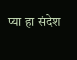प्या हा संदेश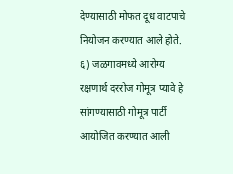देण्यासाठी मोफत दूध वाटपाचे नियोजन करण्यात आले होते.
६) जळगावमध्ये आरोग्य रक्षणार्थ दररोज गोमूत्र प्यावे हे सांगण्यासाठी गोमूत्र पार्टी आयोजित करण्यात आली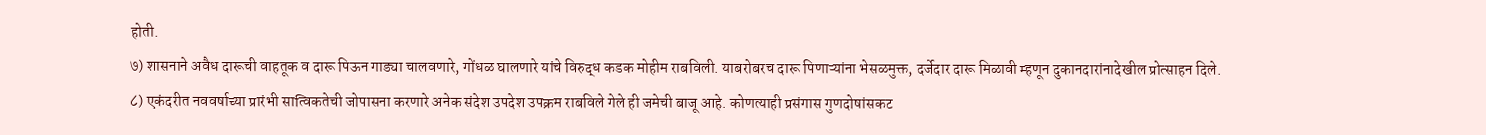होती.
७) शासनाने अवैध दारूची वाहतूक व दारू पिऊन गाड्या चालवणारे, गोंधळ घालणारे यांचे विरुद्ध कडक मोहीम राबविली. याबरोबरच दारू पिणाऱ्यांना भेसळमुक्त, दर्जेदार दारू मिळावी म्हणून दुकानदारांनादेखील प्रोत्साहन दिले.
८) एकंदरीत नववर्षाच्या प्रारंभी सात्विकतेची जोपासना करणारे अनेक संदेश उपदेश उपक्रम राबविले गेले ही जमेची बाजू आहे. कोणत्याही प्रसंगास गुणदोषांसकट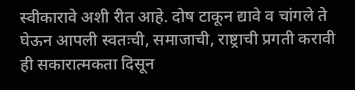स्वीकारावे अशी रीत आहे. दोष टाकून द्यावे व चांगले ते घेऊन आपली स्वतःची, समाजाची, राष्ट्राची प्रगती करावी ही सकारात्मकता दिसून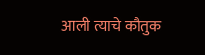आली त्याचे कौतुक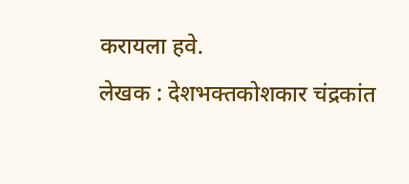करायला हवे.
लेखक : देशभक्तकोशकार चंद्रकांत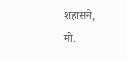शहासने,
मो.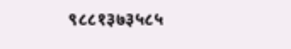९८८१३७३५८५